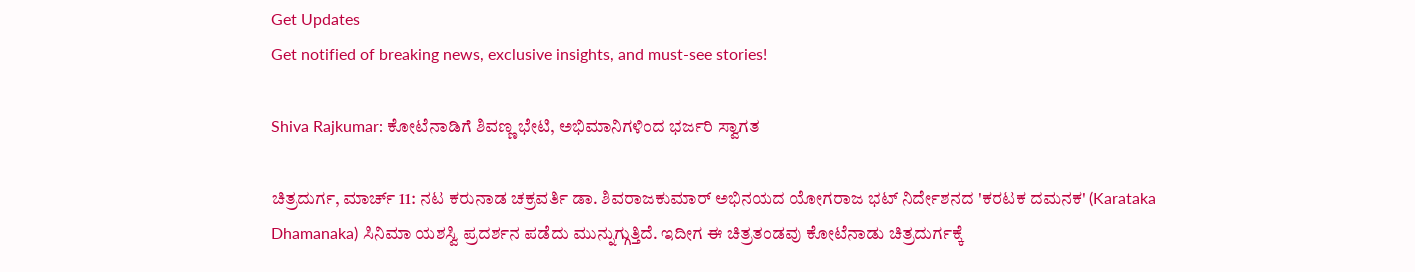Get Updates
Get notified of breaking news, exclusive insights, and must-see stories!

Shiva Rajkumar: ಕೋಟೆನಾಡಿಗೆ ಶಿವಣ್ಣ ಭೇಟಿ, ಅಭಿಮಾನಿಗಳಿಂದ ಭರ್ಜರಿ ಸ್ವಾಗತ

ಚಿತ್ರದುರ್ಗ, ಮಾರ್ಚ್ 11: ನಟ ಕರುನಾಡ ಚಕ್ರವರ್ತಿ ಡಾ. ಶಿವರಾಜಕುಮಾರ್ ಅಭಿನಯದ ಯೋಗರಾಜ ಭಟ್ ನಿರ್ದೇಶನದ 'ಕರಟಕ ದಮನಕ' (Karataka Dhamanaka) ಸಿನಿಮಾ ಯಶಸ್ವಿ ಪ್ರದರ್ಶನ ಪಡೆದು ಮುನ್ನುಗ್ಗುತ್ತಿದೆ. ಇದೀಗ ಈ ಚಿತ್ರತಂಡವು ಕೋಟೆನಾಡು ಚಿತ್ರದುರ್ಗಕ್ಕೆ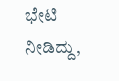ಭೇಟಿ ನೀಡಿದ್ದು,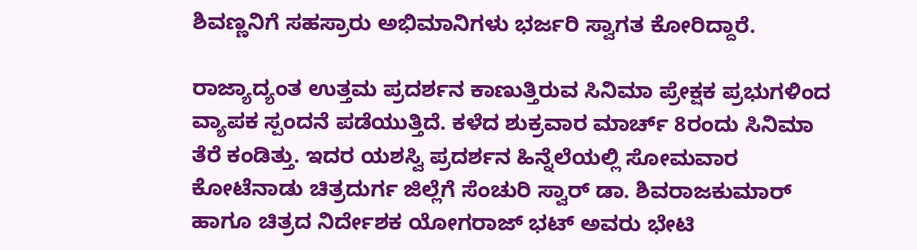ಶಿವಣ್ಣನಿಗೆ ಸಹಸ್ರಾರು ಅಭಿಮಾನಿಗಳು ಭರ್ಜರಿ ಸ್ವಾಗತ ಕೋರಿದ್ದಾರೆ.

ರಾಜ್ಯಾದ್ಯಂತ ಉತ್ತಮ ಪ್ರದರ್ಶನ ಕಾಣುತ್ತಿರುವ ಸಿನಿಮಾ ಪ್ರೇಕ್ಷಕ ಪ್ರಭುಗಳಿಂದ ವ್ಯಾಪಕ ಸ್ಪಂದನೆ ಪಡೆಯುತ್ತಿದೆ. ಕಳೆದ ಶುಕ್ರವಾರ ಮಾರ್ಚ್‌ 8ರಂದು ಸಿನಿಮಾ ತೆರೆ ಕಂಡಿತ್ತು. ಇದರ ಯಶಸ್ವಿ ಪ್ರದರ್ಶನ ಹಿನ್ನೆಲೆಯಲ್ಲಿ ಸೋಮವಾರ ಕೋಟೆನಾಡು ಚಿತ್ರದುರ್ಗ ಜಿಲ್ಲೆಗೆ ಸೆಂಚುರಿ ಸ್ವಾರ್ ಡಾ. ಶಿವರಾಜಕುಮಾರ್ ಹಾಗೂ ಚಿತ್ರದ ನಿರ್ದೇಶಕ ಯೋಗರಾಜ್ ಭಟ್ ಅವರು ಭೇಟಿ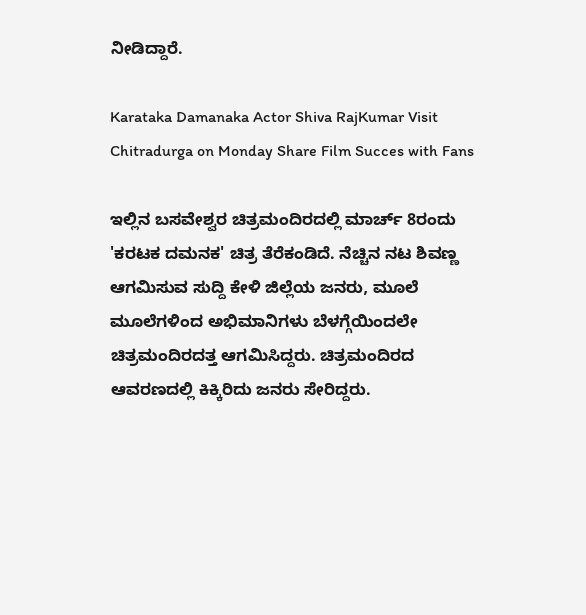ನೀಡಿದ್ದಾರೆ.

Karataka Damanaka Actor Shiva RajKumar Visit Chitradurga on Monday Share Film Succes with Fans

ಇಲ್ಲಿನ ಬಸವೇಶ್ವರ ಚಿತ್ರಮಂದಿರದಲ್ಲಿ ಮಾರ್ಚ್ 8ರಂದು 'ಕರಟಕ ದಮನಕ' ಚಿತ್ರ ತೆರೆಕಂಡಿದೆ. ನೆಚ್ಚಿನ ನಟ ಶಿವಣ್ಣ ಆಗಮಿಸುವ ಸುದ್ದಿ ಕೇಳಿ ಜಿಲ್ಲೆಯ ಜನರು, ಮೂಲೆ ಮೂಲೆಗಳಿಂದ ಅಭಿಮಾನಿಗಳು ಬೆಳಗ್ಗೆಯಿಂದಲೇ ಚಿತ್ರಮಂದಿರದತ್ತ ಆಗಮಿಸಿದ್ದರು. ಚಿತ್ರಮಂದಿರದ ಆವರಣದಲ್ಲಿ ಕಿಕ್ಕಿರಿದು ಜನರು ಸೇರಿದ್ದರು.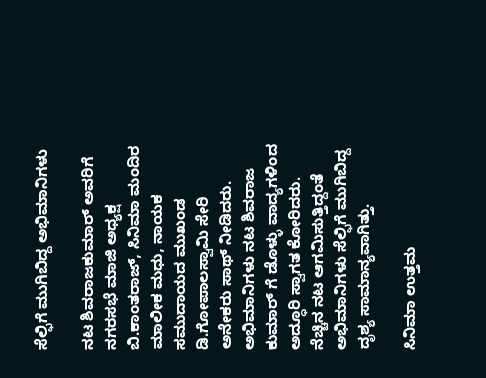ಸೆಲ್ಫಿಗೆ ಮುಗಿಬಿದ್ದ ಅಭಿಮಾನಿಗಳು

ನಟ ಶಿವರಾಜಕುಮಾರ್ ಅವರಿಗೆ ನಗರಸಭೆ ಮಾಜಿ ಅಧ್ಯಕ್ಷ ಬಿ.ಕಾಂತರಾಜ್, ಸಿನಿಮಾ‌ ಮಂದಿರ ಮಾಲೀಕ ಮಧು, ನಾಯಕ ಸಮುದಾಯದ ಮುಖಂಡ ಡಿ.ಗೋಪಾಲಸ್ವಾಮಿ ಸೇರಿ ಅನೇಕರು ಸಾಥ್ ನೀಡಿದರು. ಅಭಿಮಾನಿಗಳು ನಟ ಶಿವರಾಜ ಕುಮಾರ್ ಗೆ ಡೊಳ್ಳು ವಾದ್ಯಗಳಿಂದ ಅದ್ಧೂರಿ ಸ್ವಾಗತ ಕೋರಿದರು. ನೆಚ್ಚಿನ ನಟ ಆಗಮಿಸುತ್ತಿದ್ದಂತೆ ಅಭಿಮಾನಿಗಳು ಸೆಲ್ಫಿಗೆ ಮುಗಿಬಿದ್ದ ದೃಶ್ಯ ಸಾಮಾನ್ಯವಾಗಿತ್ತು.

ಸಿನಿಮಾ ಉತ್ತಮ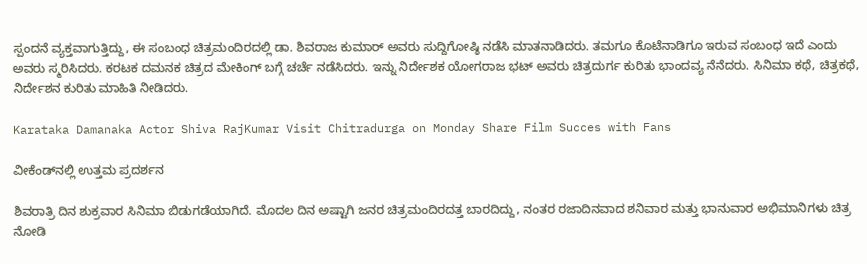ಸ್ಪಂದನೆ ವ್ಯಕ್ತವಾಗುತ್ತಿದ್ದು, ಈ ಸಂಬಂಧ ಚಿತ್ರಮಂದಿರದಲ್ಲಿ ಡಾ. ಶಿವರಾಜ ಕುಮಾರ್ ಅವರು ಸುದ್ದಿಗೋಷ್ಠಿ ನಡೆಸಿ ಮಾತನಾಡಿದರು. ತಮಗೂ ಕೊಟೆನಾಡಿಗೂ ಇರುವ ಸಂಬಂಧ ಇದೆ ಎಂದು ಅವರು ಸ್ಮರಿಸಿದರು. ಕರಟಕ ದಮನಕ ಚಿತ್ರದ ಮೇಕಿಂಗ್ ಬಗ್ಗೆ ಚರ್ಚೆ ನಡೆಸಿದರು. ಇನ್ನು ನಿರ್ದೇಶಕ ಯೋಗರಾಜ ಭಟ್ ಅವರು ಚಿತ್ರದುರ್ಗ ಕುರಿತು ಭಾಂದವ್ಯ ನೆನೆದರು. ಸಿನಿಮಾ ಕಥೆ, ಚಿತ್ರಕಥೆ, ನಿರ್ದೇಶನ ಕುರಿತು ಮಾಹಿತಿ ನೀಡಿದರು.

Karataka Damanaka Actor Shiva RajKumar Visit Chitradurga on Monday Share Film Succes with Fans

ವೀಕೆಂಡ್‌ನಲ್ಲಿ ಉತ್ತಮ ಪ್ರದರ್ಶನ

ಶಿವರಾತ್ರಿ ದಿನ ಶುಕ್ರವಾರ ಸಿನಿಮಾ ಬಿಡುಗಡೆಯಾಗಿದೆ. ಮೊದಲ ದಿನ ಅಷ್ಟಾಗಿ ಜನರ ಚಿತ್ರಮಂದಿರದತ್ತ ಬಾರದಿದ್ದು, ನಂತರ ರಜಾದಿನವಾದ ಶನಿವಾರ ಮತ್ತು ಭಾನುವಾರ ಅಭಿಮಾನಿಗಳು ಚಿತ್ರ ನೋಡಿ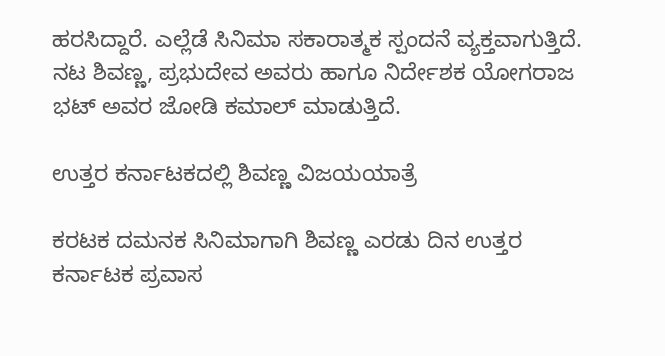ಹರಸಿದ್ದಾರೆ. ಎಲ್ಲೆಡೆ ಸಿನಿಮಾ ಸಕಾರಾತ್ಮಕ ಸ್ಪಂದನೆ ವ್ಯಕ್ತವಾಗುತ್ತಿದೆ. ನಟ ಶಿವಣ್ಣ, ಪ್ರಭುದೇವ ಅವರು ಹಾಗೂ ನಿರ್ದೇಶಕ ಯೋಗರಾಜ ಭಟ್ ಅವರ ಜೋಡಿ ಕಮಾಲ್ ಮಾಡುತ್ತಿದೆ.

ಉತ್ತರ ಕರ್ನಾಟಕದಲ್ಲಿ ಶಿವಣ್ಣ ವಿಜಯಯಾತ್ರೆ

ಕರಟಕ ದಮನಕ ಸಿನಿಮಾಗಾಗಿ ಶಿವಣ್ಣ ಎರಡು ದಿನ ಉತ್ತರ ಕರ್ನಾಟಕ ಪ್ರವಾಸ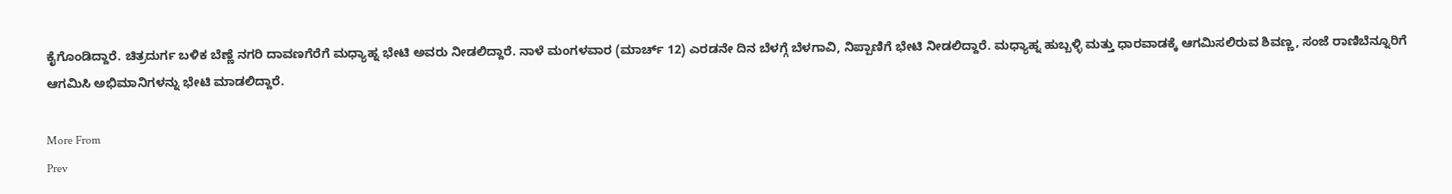ಕೈಗೊಂಡಿದ್ದಾರೆ. ಚಿತ್ರದುರ್ಗ ಬಳಿಕ ಬೆಣ್ಣೆ ನಗರಿ ದಾವಣಗೆರೆಗೆ ಮಧ್ಯಾಹ್ನ ಭೇಟಿ ಅವರು ನೀಡಲಿದ್ದಾರೆ. ನಾಳೆ ಮಂಗಳವಾರ (ಮಾರ್ಚ್ 12) ಎರಡನೇ ದಿನ ಬೆಳಗ್ಗೆ ಬೆಳಗಾವಿ, ನಿಪ್ಪಾಣಿಗೆ ಭೇಟಿ ನೀಡಲಿದ್ದಾರೆ. ಮಧ್ಯಾಹ್ನ ಹುಬ್ಬಳ್ಳಿ ಮತ್ತು ಧಾರವಾಡಕ್ಕೆ ಆಗಮಿಸಲಿರುವ ಶಿವಣ್ಣ, ಸಂಜೆ ರಾಣಿಬೆನ್ನೂರಿಗೆ ಆಗಮಿಸಿ ಅಭಿಮಾನಿಗಳನ್ನು ಭೇಟಿ ಮಾಡಲಿದ್ದಾರೆ.

More From
Prev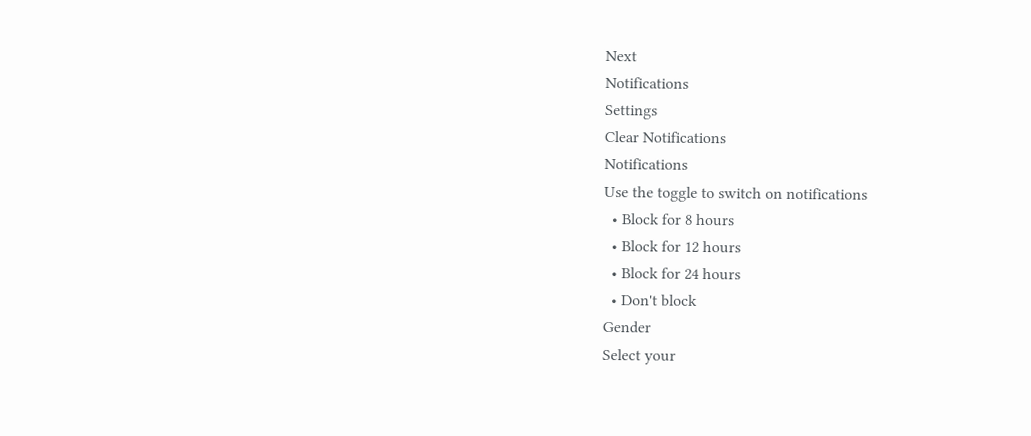Next
Notifications
Settings
Clear Notifications
Notifications
Use the toggle to switch on notifications
  • Block for 8 hours
  • Block for 12 hours
  • Block for 24 hours
  • Don't block
Gender
Select your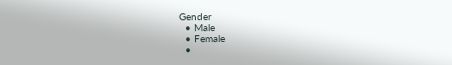Gender
  • Male
  • Female
  •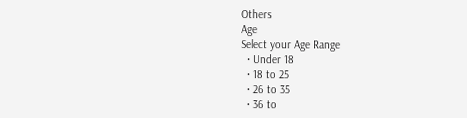Others
Age
Select your Age Range
  • Under 18
  • 18 to 25
  • 26 to 35
  • 36 to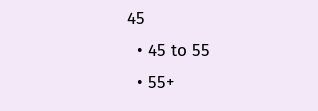45
  • 45 to 55
  • 55+